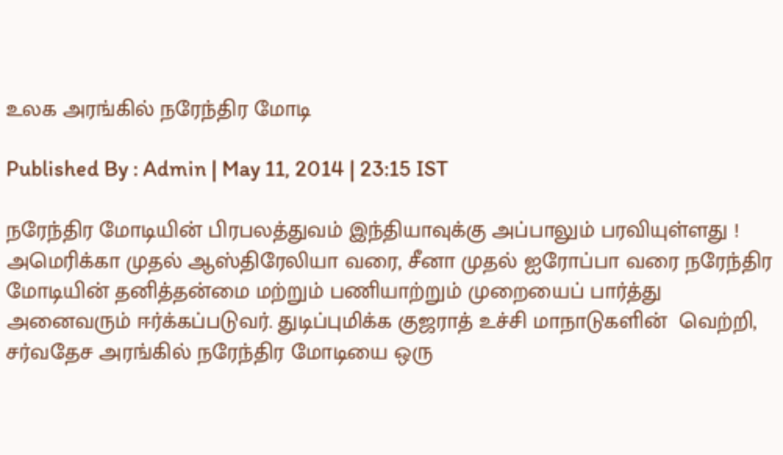உலக அரங்கில் நரேந்திர மோடி

Published By : Admin | May 11, 2014 | 23:15 IST

நரேந்திர மோடியின் பிரபலத்துவம் இந்தியாவுக்கு அப்பாலும் பரவியுள்ளது ! அமெரிக்கா முதல் ஆஸ்திரேலியா வரை, சீனா முதல் ஐரோப்பா வரை நரேந்திர மோடியின் தனித்தன்மை மற்றும் பணியாற்றும் முறையைப் பார்த்து அனைவரும் ஈர்க்கப்படுவர். துடிப்புமிக்க குஜராத் உச்சி மாநாடுகளின்  வெற்றி, சர்வதேச அரங்கில் நரேந்திர மோடியை ஒரு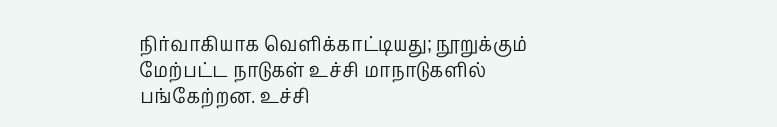நிர்வாகியாக வெளிக்காட்டியது; நூறுக்கும் மேற்பட்ட நாடுகள் உச்சி மாநாடுகளில் பங்கேற்றன. உச்சி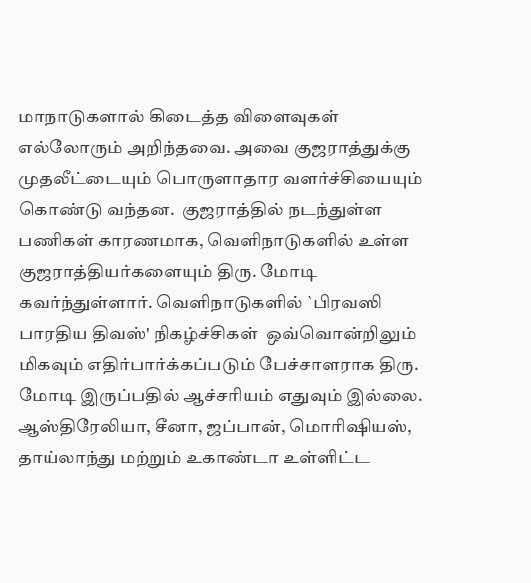மாநாடுகளால் கிடைத்த விளைவுகள் எல்லோரும் அறிந்தவை. அவை குஜராத்துக்கு முதலீட்டையும் பொருளாதார வளர்ச்சியையும் கொண்டு வந்தன.  குஜராத்தில் நடந்துள்ள பணிகள் காரணமாக, வெளிநாடுகளில் உள்ள குஜராத்தியர்களையும் திரு. மோடி கவர்ந்துள்ளார். வெளிநாடுகளில் `பிரவஸி பாரதிய திவஸ்' நிகழ்ச்சிகள்  ஒவ்வொன்றிலும் மிகவும் எதிர்பார்க்கப்படும் பேச்சாளராக திரு. மோடி இருப்பதில் ஆச்சரியம் எதுவும் இல்லை. ஆஸ்திரேலியா, சீனா, ஜப்பான், மொரிஷியஸ், தாய்லாந்து மற்றும் உகாண்டா உள்ளிட்ட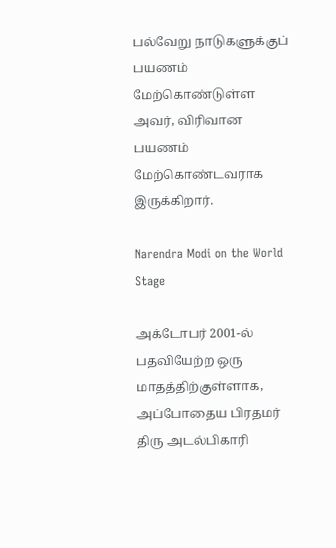பல்வேறு நாடுகளுக்குப் பயணம் மேற்கொண்டுள்ள அவர், விரிவான பயணம் மேற்கொண்டவராக இருக்கிறார்.

Narendra Modi on the World Stage

அக்டோபர் 2001-ல் பதவியேற்ற ஒரு மாதத்திற்குள்ளாக, அப்போதைய பிரதமர் திரு அடல்பிகாரி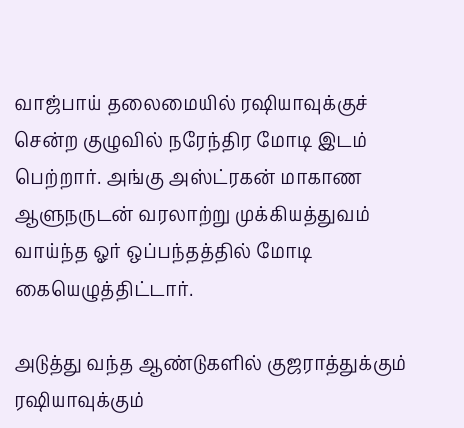வாஜ்பாய் தலைமையில் ரஷியாவுக்குச் சென்ற குழுவில் நரேந்திர மோடி இடம் பெற்றார். அங்கு அஸ்ட்ரகன் மாகாண ஆளுநருடன் வரலாற்று முக்கியத்துவம் வாய்ந்த ஓர் ஒப்பந்தத்தில் மோடி கையெழுத்திட்டார்.

அடுத்து வந்த ஆண்டுகளில் குஜராத்துக்கும் ரஷியாவுக்கும்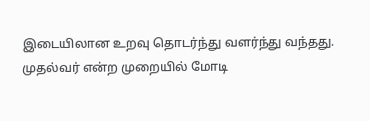இடையிலான உறவு தொடர்ந்து வளர்ந்து வந்தது. முதல்வர் என்ற முறையில் மோடி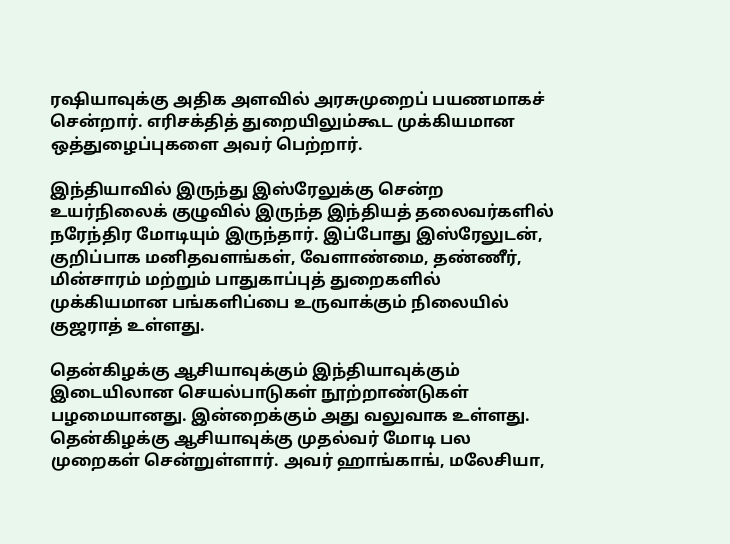ரஷியாவுக்கு அதிக அளவில் அரசுமுறைப் பயணமாகச் சென்றார். எரிசக்தித் துறையிலும்கூட முக்கியமான ஒத்துழைப்புகளை அவர் பெற்றார்.

இந்தியாவில் இருந்து இஸ்ரேலுக்கு சென்ற உயர்நிலைக் குழுவில் இருந்த இந்தியத் தலைவர்களில் நரேந்திர மோடியும் இருந்தார். இப்போது இஸ்ரேலுடன்,  குறிப்பாக மனிதவளங்கள், வேளாண்மை, தண்ணீர், மின்சாரம் மற்றும் பாதுகாப்புத் துறைகளில்  முக்கியமான பங்களிப்பை உருவாக்கும் நிலையில் குஜராத் உள்ளது.

தென்கிழக்கு ஆசியாவுக்கும் இந்தியாவுக்கும் இடையிலான செயல்பாடுகள் நூற்றாண்டுகள் பழமையானது. இன்றைக்கும் அது வலுவாக உள்ளது. தென்கிழக்கு ஆசியாவுக்கு முதல்வர் மோடி பல  முறைகள் சென்றுள்ளார். அவர் ஹாங்காங், மலேசியா,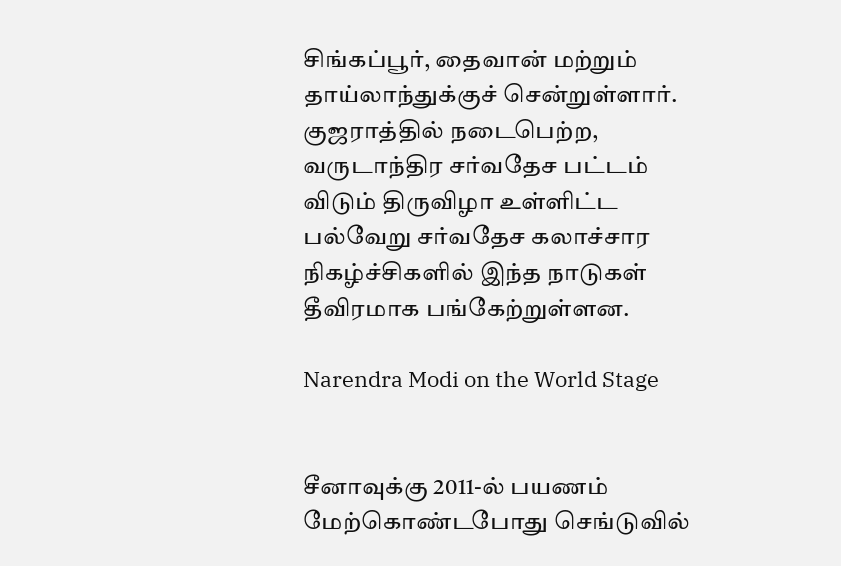சிங்கப்பூர், தைவான் மற்றும் தாய்லாந்துக்குச் சென்றுள்ளார். குஜராத்தில் நடைபெற்ற, வருடாந்திர சர்வதேச பட்டம் விடும் திருவிழா உள்ளிட்ட  பல்வேறு சர்வதேச கலாச்சார நிகழ்ச்சிகளில் இந்த நாடுகள் தீவிரமாக பங்கேற்றுள்ளன.

Narendra Modi on the World Stage


சீனாவுக்கு 2011-ல் பயணம் மேற்கொண்டபோது செங்டுவில்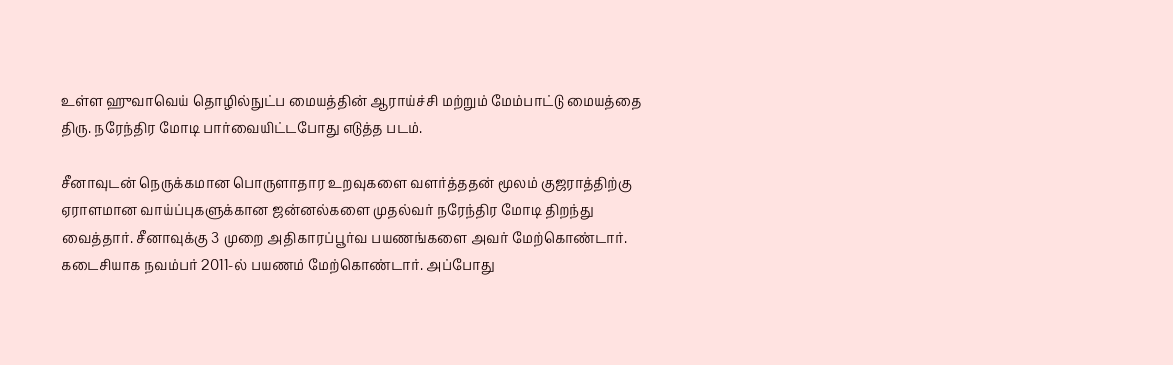உள்ள ஹுவாவெய் தொழில்நுட்ப மையத்தின் ஆராய்ச்சி மற்றும் மேம்பாட்டு மையத்தை திரு. நரேந்திர மோடி பார்வையிட்டபோது எடுத்த படம்.

சீனாவுடன் நெருக்கமான பொருளாதார உறவுகளை வளர்த்ததன் மூலம் குஜராத்திற்கு ஏராளமான வாய்ப்புகளுக்கான ஜன்னல்களை முதல்வர் நரேந்திர மோடி திறந்து வைத்தார். சீனாவுக்கு 3 முறை அதிகாரப்பூர்வ பயணங்களை அவர் மேற்கொண்டார். கடைசியாக நவம்பர் 2011-ல் பயணம் மேற்கொண்டார். அப்போது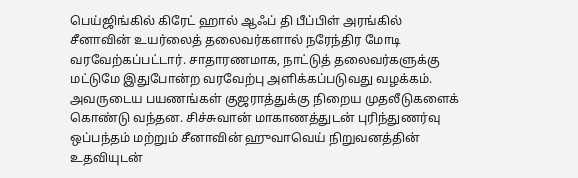பெய்ஜிங்கில் கிரேட் ஹால் ஆஃப் தி பீப்பிள் அரங்கில் சீனாவின் உயர்லைத் தலைவர்களால் நரேந்திர மோடி வரவேற்கப்பட்டார். சாதாரணமாக, நாட்டுத் தலைவர்களுக்கு மட்டுமே இதுபோன்ற வரவேற்பு அளிக்கப்படுவது வழக்கம். அவருடைய பயணங்கள் குஜராத்துக்கு நிறைய முதலீடுகளைக் கொண்டு வந்தன. சிச்சுவான் மாகாணத்துடன் புரிந்துணர்வு ஒப்பந்தம் மற்றும் சீனாவின் ஹுவாவெய் நிறுவனத்தின் உதவியுடன்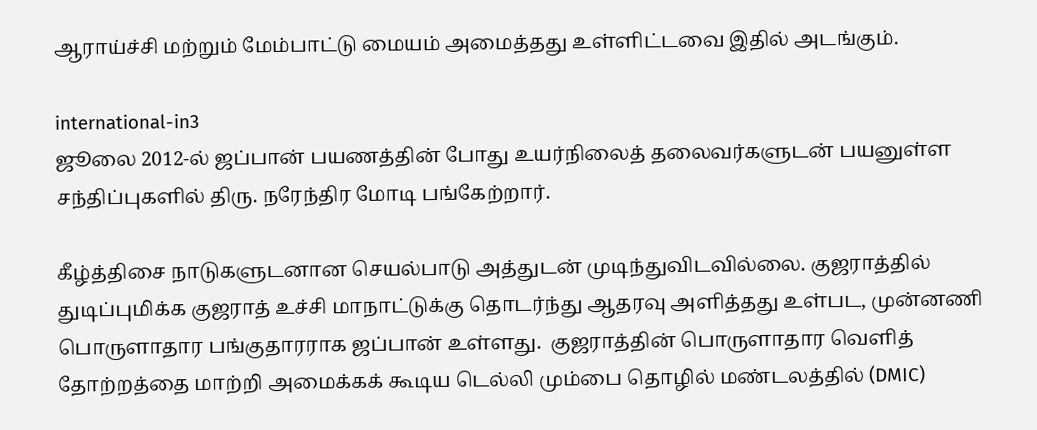ஆராய்ச்சி மற்றும் மேம்பாட்டு மையம் அமைத்தது உள்ளிட்டவை இதில் அடங்கும்.

international-in3
ஜூலை 2012-ல் ஜப்பான் பயணத்தின் போது உயர்நிலைத் தலைவர்களுடன் பயனுள்ள சந்திப்புகளில் திரு. நரேந்திர மோடி பங்கேற்றார்.

கீழ்த்திசை நாடுகளுடனான செயல்பாடு அத்துடன் முடிந்துவிடவில்லை. குஜராத்தில் துடிப்புமிக்க குஜராத் உச்சி மாநாட்டுக்கு தொடர்ந்து ஆதரவு அளித்தது உள்பட, முன்னணி பொருளாதார பங்குதாரராக ஜப்பான் உள்ளது.  குஜராத்தின் பொருளாதார வெளித் தோற்றத்தை மாற்றி அமைக்கக் கூடிய டெல்லி மும்பை தொழில் மண்டலத்தில் (DMIC)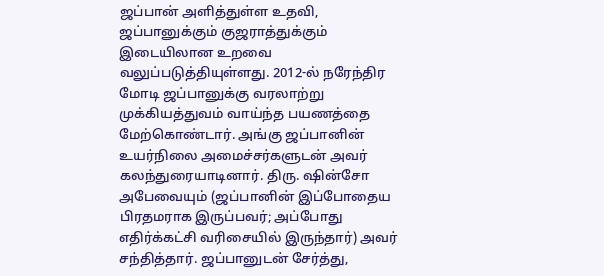ஜப்பான் அளித்துள்ள உதவி, ஜப்பானுக்கும் குஜராத்துக்கும் இடையிலான உறவை வலுப்படுத்தியுள்ளது. 2012-ல் நரேந்திர மோடி ஜப்பானுக்கு வரலாற்று முக்கியத்துவம் வாய்ந்த பயணத்தை மேற்கொண்டார். அங்கு ஜப்பானின் உயர்நிலை அமைச்சர்களுடன் அவர் கலந்துரையாடினார். திரு. ஷின்சோ அபேவையும் (ஜப்பானின் இப்போதைய பிரதமராக இருப்பவர்; அப்போது எதிர்க்கட்சி வரிசையில் இருந்தார்) அவர் சந்தித்தார். ஜப்பானுடன் சேர்த்து,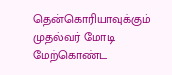தென்கொரியாவுக்கும் முதல்வர் மோடி மேற்கொண்ட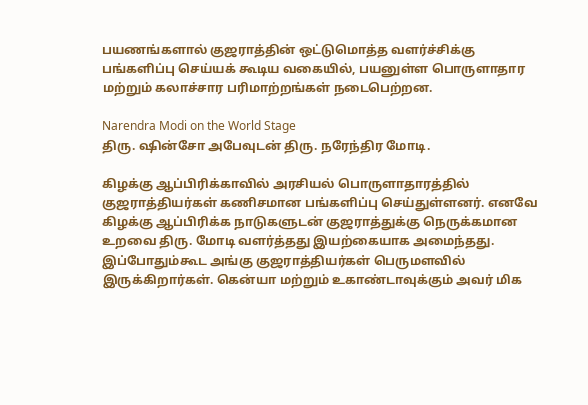பயணங்களால் குஜராத்தின் ஒட்டுமொத்த வளர்ச்சிக்கு பங்களிப்பு செய்யக் கூடிய வகையில், பயனுள்ள பொருளாதார மற்றும் கலாச்சார பரிமாற்றங்கள் நடைபெற்றன.

Narendra Modi on the World Stage
திரு. ஷின்சோ அபேவுடன் திரு. நரேந்திர மோடி.

கிழக்கு ஆப்பிரிக்காவில் அரசியல் பொருளாதாரத்தில் குஜராத்தியர்கள் கணிசமான பங்களிப்பு செய்துள்ளனர். எனவே கிழக்கு ஆப்பிரிக்க நாடுகளுடன் குஜராத்துக்கு நெருக்கமான உறவை திரு. மோடி வளர்த்தது இயற்கையாக அமைந்தது. இப்போதும்கூட அங்கு குஜராத்தியர்கள் பெருமளவில் இருக்கிறார்கள். கென்யா மற்றும் உகாண்டாவுக்கும் அவர் மிக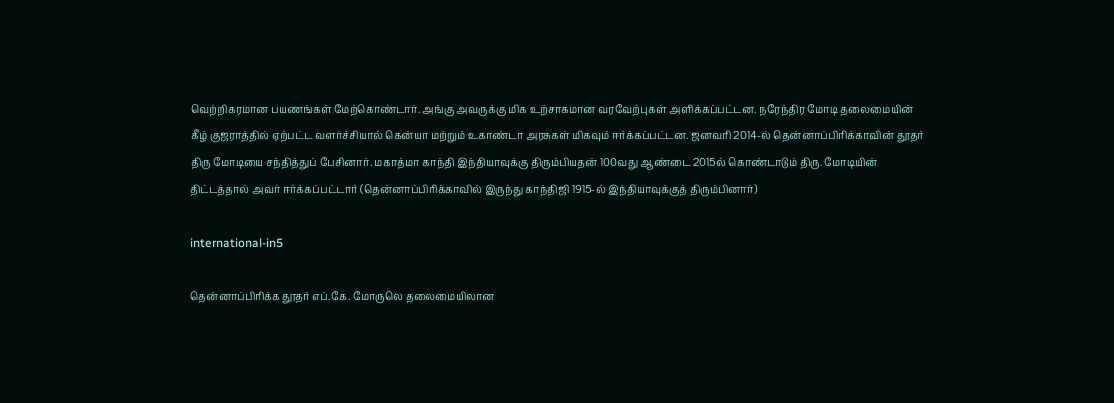வெற்றிகரமான பயணங்கள் மேற்கொண்டார். அங்கு அவருக்கு மிக உற்சாகமான வரவேற்புகள் அளிக்கப்பட்டன. நரேந்திர மோடி தலைமையின் கீழ் குஜராத்தில் ஏற்பட்ட வளர்ச்சியால் கென்யா மற்றும் உகாண்டா அரசுகள் மிகவும் ஈர்க்கப்பட்டன. ஜனவரி 2014-ல் தென்னாப்பிரிக்காவின் தூதர் திரு மோடியை சந்தித்துப் பேசினார். மகாத்மா காந்தி இந்தியாவுக்கு திரும்பியதன் 100வது ஆண்டை 2015ல் கொண்டாடும் திரு. மோடியின் திட்டத்தால் அவர் ஈர்க்கப்பட்டார் (தென்னாப்பிரிக்காவில் இருந்து காந்திஜி 1915-ல் இந்தியாவுக்குத் திரும்பினார்)

international-in5

தென்னாப்பிரிக்க தூதர் எப்.கே. மோருலெ தலைமையிலான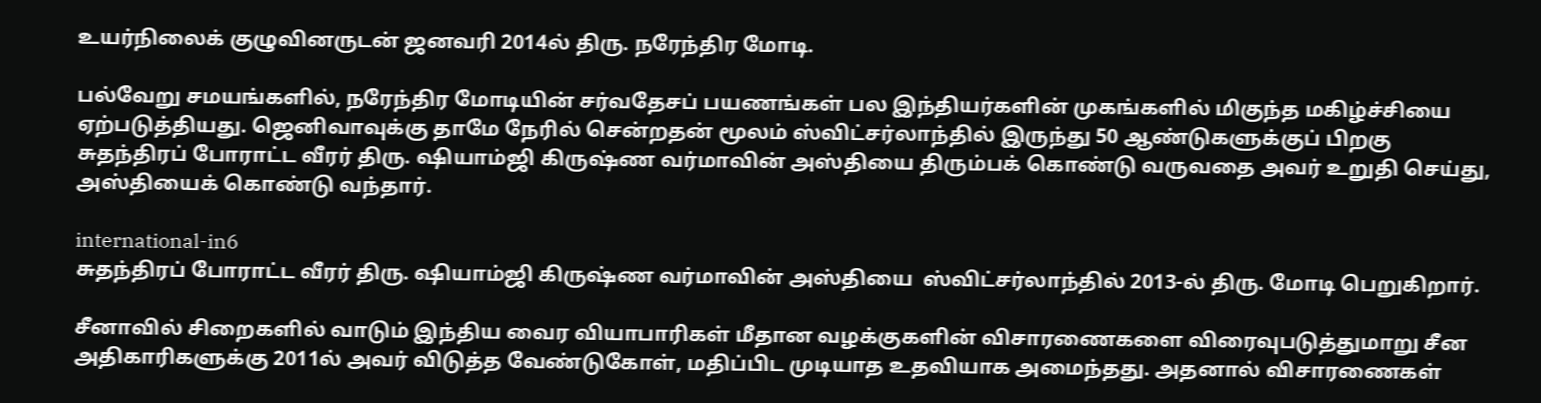உயர்நிலைக் குழுவினருடன் ஜனவரி 2014ல் திரு. நரேந்திர மோடி.

பல்வேறு சமயங்களில், நரேந்திர மோடியின் சர்வதேசப் பயணங்கள் பல இந்தியர்களின் முகங்களில் மிகுந்த மகிழ்ச்சியை ஏற்படுத்தியது. ஜெனிவாவுக்கு தாமே நேரில் சென்றதன் மூலம் ஸ்விட்சர்லாந்தில் இருந்து 50 ஆண்டுகளுக்குப் பிறகு சுதந்திரப் போராட்ட வீரர் திரு. ஷியாம்ஜி கிருஷ்ண வர்மாவின் அஸ்தியை திரும்பக் கொண்டு வருவதை அவர் உறுதி செய்து, அஸ்தியைக் கொண்டு வந்தார்.

international-in6
சுதந்திரப் போராட்ட வீரர் திரு. ஷியாம்ஜி கிருஷ்ண வர்மாவின் அஸ்தியை  ஸ்விட்சர்லாந்தில் 2013-ல் திரு. மோடி பெறுகிறார்.

சீனாவில் சிறைகளில் வாடும் இந்திய வைர வியாபாரிகள் மீதான வழக்குகளின் விசாரணைகளை விரைவுபடுத்துமாறு சீன அதிகாரிகளுக்கு 2011ல் அவர் விடுத்த வேண்டுகோள், மதிப்பிட முடியாத உதவியாக அமைந்தது. அதனால் விசாரணைகள்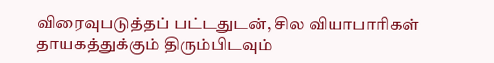விரைவுபடுத்தப் பட்டதுடன், சில வியாபாரிகள் தாயகத்துக்கும் திரும்பிடவும்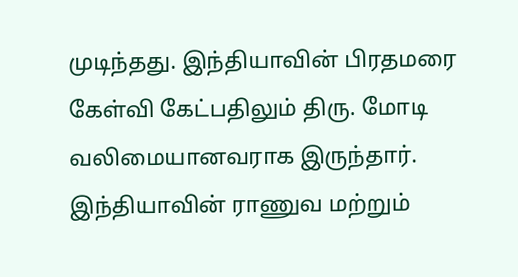முடிந்தது. இந்தியாவின் பிரதமரை கேள்வி கேட்பதிலும் திரு. மோடி வலிமையானவராக இருந்தார். இந்தியாவின் ராணுவ மற்றும்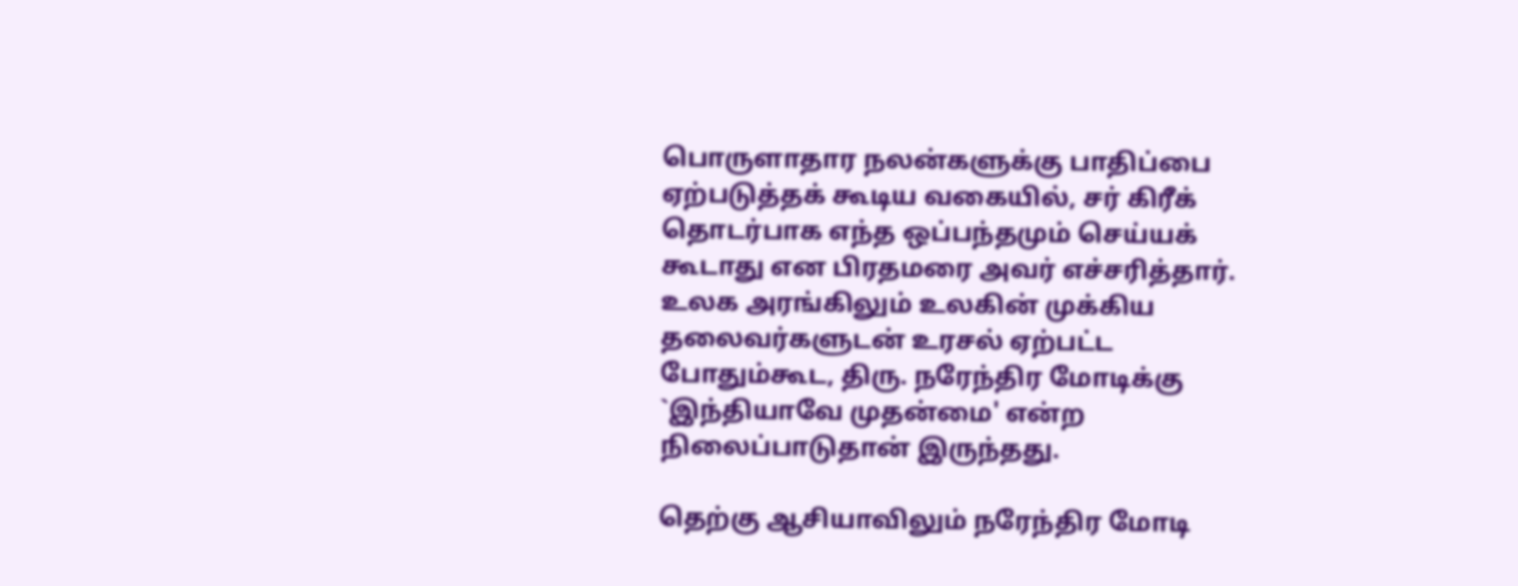பொருளாதார நலன்களுக்கு பாதிப்பை ஏற்படுத்தக் கூடிய வகையில், சர் கிரீக்  தொடர்பாக எந்த ஒப்பந்தமும் செய்யக் கூடாது என பிரதமரை அவர் எச்சரித்தார். உலக அரங்கிலும் உலகின் முக்கிய தலைவர்களுடன் உரசல் ஏற்பட்ட போதும்கூட, திரு. நரேந்திர மோடிக்கு `இந்தியாவே முதன்மை' என்ற நிலைப்பாடுதான் இருந்தது.

தெற்கு ஆசியாவிலும் நரேந்திர மோடி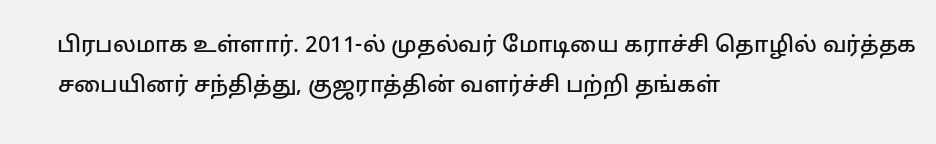பிரபலமாக உள்ளார். 2011-ல் முதல்வர் மோடியை கராச்சி தொழில் வர்த்தக சபையினர் சந்தித்து, குஜராத்தின் வளர்ச்சி பற்றி தங்கள்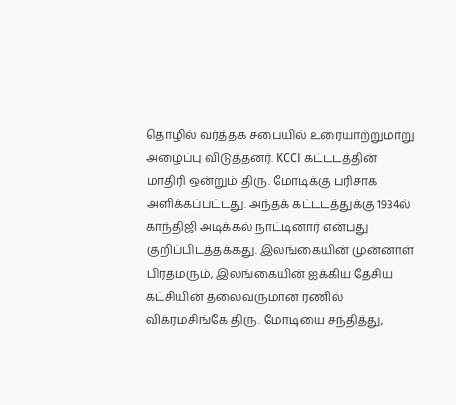தொழில் வர்த்தக சபையில் உரையாற்றுமாறு அழைப்பு விடுத்தனர். KCCI கட்டடத்தின் மாதிரி ஒன்றும் திரு. மோடிக்கு பரிசாக அளிக்கப்பட்டது. அந்தக் கட்டடத்துக்கு 1934ல் காந்திஜி அடிக்கல் நாட்டினார் என்பது குறிப்பிடத்தக்கது. இலங்கையின் முன்னாள் பிரதமரும், இலங்கையின் ஐக்கிய தேசிய கட்சியின் தலைவருமான ரணில் விக்ரமசிங்கே திரு. மோடியை சந்தித்து,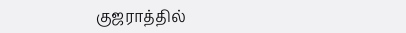குஜராத்தில்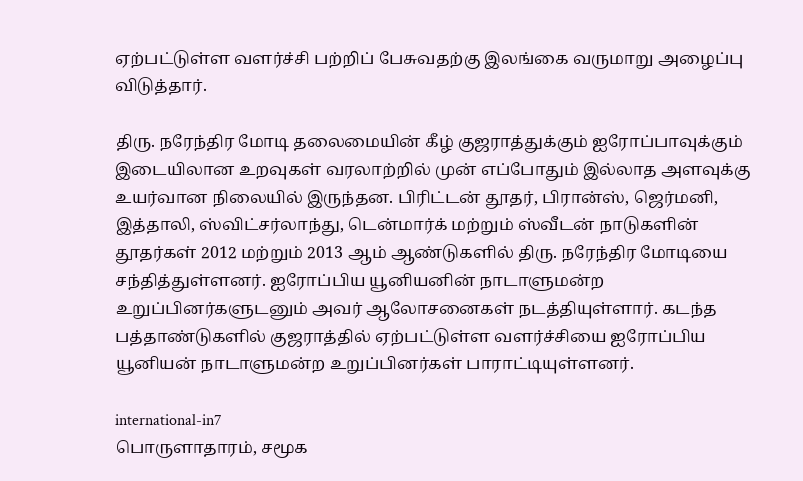ஏற்பட்டுள்ள வளர்ச்சி பற்றிப் பேசுவதற்கு இலங்கை வருமாறு அழைப்பு விடுத்தார்.

திரு. நரேந்திர மோடி தலைமையின் கீழ் குஜராத்துக்கும் ஐரோப்பாவுக்கும் இடையிலான உறவுகள் வரலாற்றில் முன் எப்போதும் இல்லாத அளவுக்கு உயர்வான நிலையில் இருந்தன. பிரிட்டன் தூதர், பிரான்ஸ், ஜெர்மனி, இத்தாலி, ஸ்விட்சர்லாந்து, டென்மார்க் மற்றும் ஸ்வீடன் நாடுகளின் தூதர்கள் 2012 மற்றும் 2013 ஆம் ஆண்டுகளில் திரு. நரேந்திர மோடியை சந்தித்துள்ளனர். ஐரோப்பிய யூனியனின் நாடாளுமன்ற உறுப்பினர்களுடனும் அவர் ஆலோசனைகள் நடத்தியுள்ளார். கடந்த பத்தாண்டுகளில் குஜராத்தில் ஏற்பட்டுள்ள வளர்ச்சியை ஐரோப்பிய யூனியன் நாடாளுமன்ற உறுப்பினர்கள் பாராட்டியுள்ளனர்.

international-in7
பொருளாதாரம், சமூக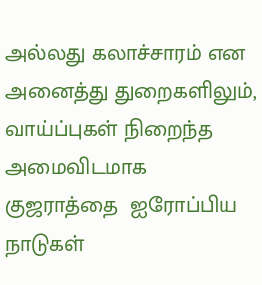அல்லது கலாச்சாரம் என அனைத்து துறைகளிலும், வாய்ப்புகள் நிறைந்த அமைவிடமாக குஜராத்தை  ஐரோப்பிய நாடுகள்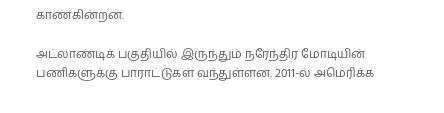காண்கின்றன.

அட்லாண்டிக் பகுதியில் இருந்தும் நரேந்திர மோடியின் பணிகளுக்கு பாராட்டுகள் வந்துள்ளன. 2011-ல் அமெரிக்க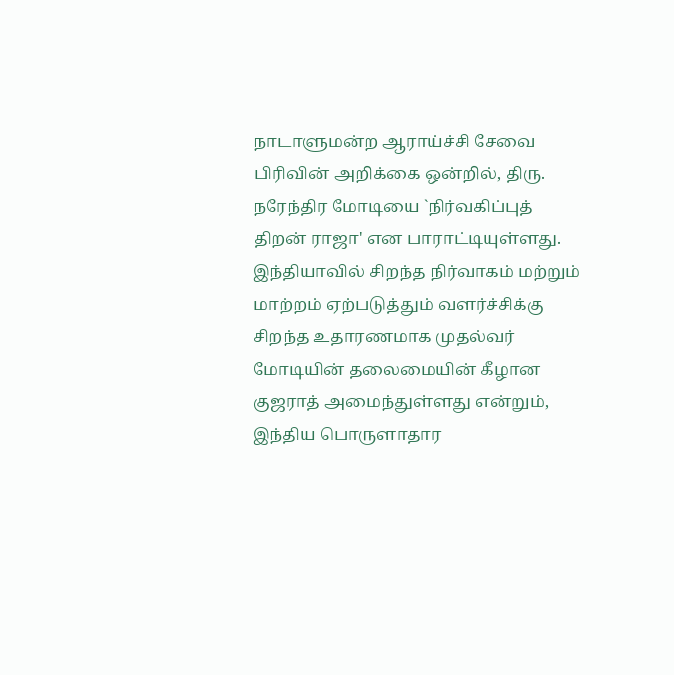நாடாளுமன்ற ஆராய்ச்சி சேவை பிரிவின் அறிக்கை ஒன்றில், திரு. நரேந்திர மோடியை `நிர்வகிப்புத் திறன் ராஜா' என பாராட்டியுள்ளது. இந்தியாவில் சிறந்த நிர்வாகம் மற்றும் மாற்றம் ஏற்படுத்தும் வளர்ச்சிக்கு சிறந்த உதாரணமாக முதல்வர் மோடியின் தலைமையின் கீழான குஜராத் அமைந்துள்ளது என்றும், இந்திய பொருளாதார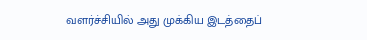வளர்ச்சியில் அது முக்கிய இடத்தைப்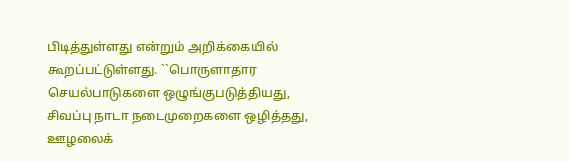பிடித்துள்ளது என்றும் அறிக்கையில் கூறப்பட்டுள்ளது. ``பொருளாதார செயல்பாடுகளை ஒழுங்குபடுத்தியது, சிவப்பு நாடா நடைமுறைகளை ஒழித்தது, ஊழலைக்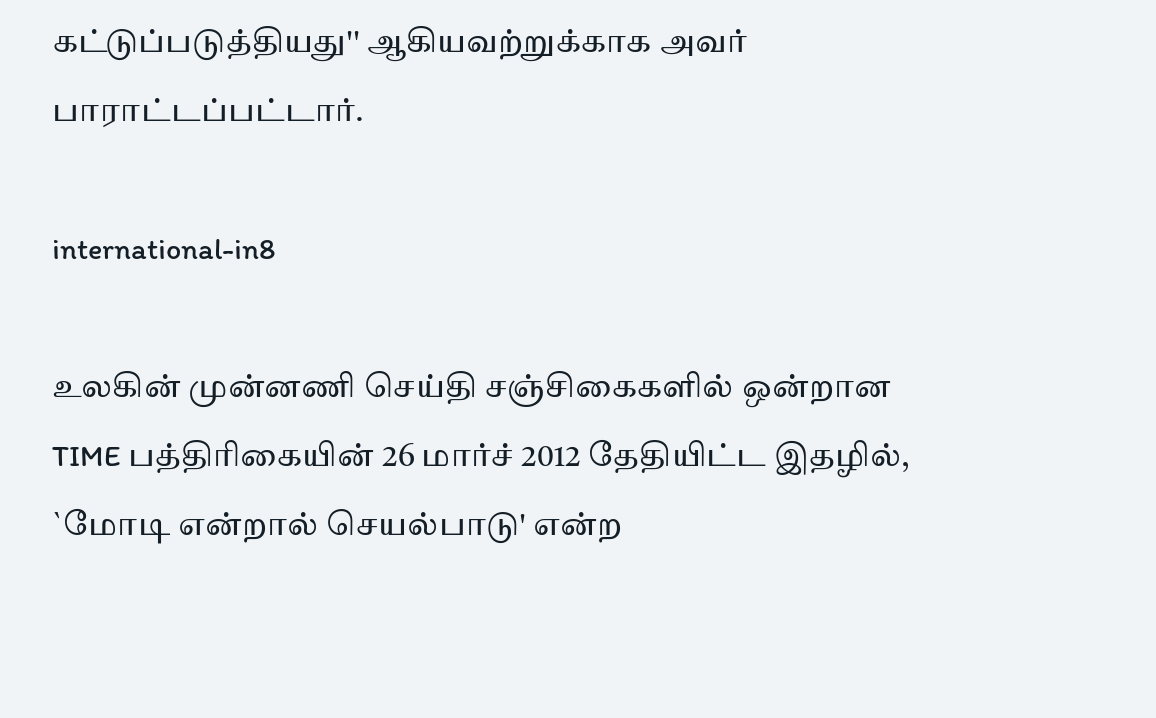கட்டுப்படுத்தியது'' ஆகியவற்றுக்காக அவர் பாராட்டப்பட்டார்.

international-in8

உலகின் முன்னணி செய்தி சஞ்சிகைகளில் ஒன்றான  TIME பத்திரிகையின் 26 மார்ச் 2012 தேதியிட்ட இதழில், `மோடி என்றால் செயல்பாடு' என்ற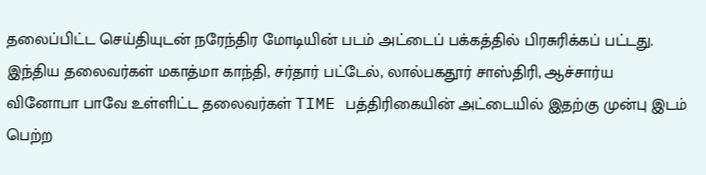தலைப்பிட்ட செய்தியுடன் நரேந்திர மோடியின் படம் அட்டைப் பக்கத்தில் பிரசுரிக்கப் பட்டது. இந்திய தலைவர்கள் மகாத்மா காந்தி, சர்தார் பட்டேல், லால்பகதூர் சாஸ்திரி, ஆச்சார்ய வினோபா பாவே உள்ளிட்ட தலைவர்கள் TIME பத்திரிகையின் அட்டையில் இதற்கு முன்பு இடம் பெற்ற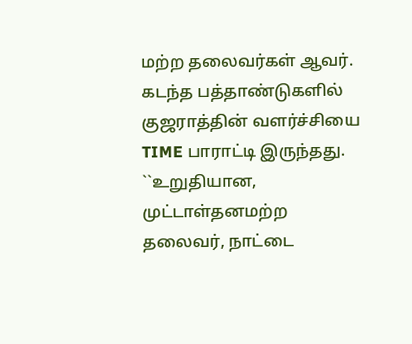மற்ற தலைவர்கள் ஆவர். கடந்த பத்தாண்டுகளில் குஜராத்தின் வளர்ச்சியை TIME பாராட்டி இருந்தது. ``உறுதியான, முட்டாள்தனமற்ற தலைவர், நாட்டை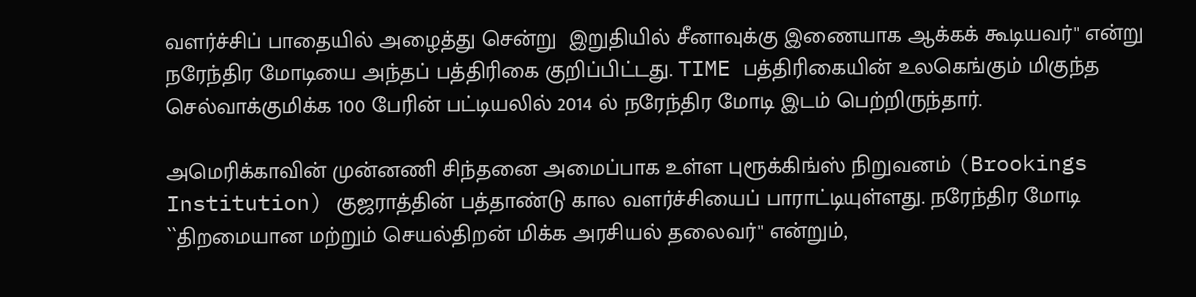வளர்ச்சிப் பாதையில் அழைத்து சென்று  இறுதியில் சீனாவுக்கு இணையாக ஆக்கக் கூடியவர்'' என்று நரேந்திர மோடியை அந்தப் பத்திரிகை குறிப்பிட்டது. TIME பத்திரிகையின் உலகெங்கும் மிகுந்த செல்வாக்குமிக்க 100 பேரின் பட்டியலில் 2014 ல் நரேந்திர மோடி இடம் பெற்றிருந்தார்.

அமெரிக்காவின் முன்னணி சிந்தனை அமைப்பாக உள்ள புரூக்கிங்ஸ் நிறுவனம் (Brookings Institution) குஜராத்தின் பத்தாண்டு கால வளர்ச்சியைப் பாராட்டியுள்ளது. நரேந்திர மோடி ``திறமையான மற்றும் செயல்திறன் மிக்க அரசியல் தலைவர்'' என்றும்,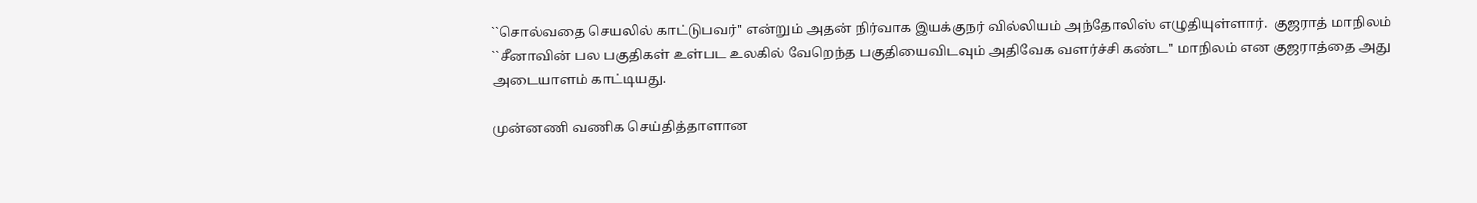``சொல்வதை செயலில் காட்டுபவர்'' என்றும் அதன் நிர்வாக இயக்குநர் வில்லியம் அந்தோலிஸ் எழுதியுள்ளார்.  குஜராத் மாநிலம் ``சீனாவின் பல பகுதிகள் உள்பட உலகில் வேறெந்த பகுதியைவிடவும் அதிவேக வளர்ச்சி கண்ட'' மாநிலம் என குஜராத்தை அது அடையாளம் காட்டியது.

முன்னணி வணிக செய்தித்தாளான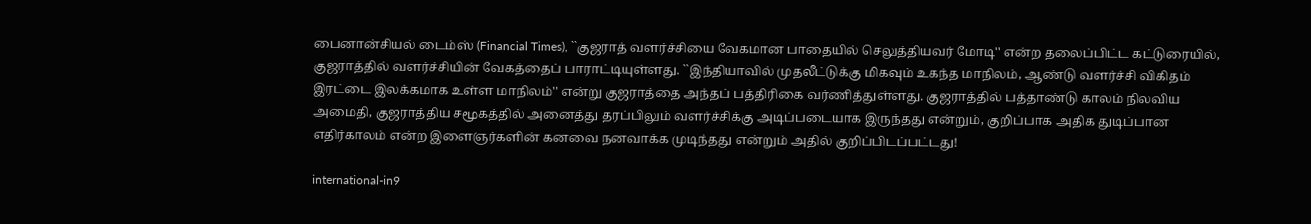பைனான்சியல் டைம்ஸ் (Financial Times), ``குஜராத் வளர்ச்சியை வேகமான பாதையில் செலுத்தியவர் மோடி'' என்ற தலைப்பிட்ட கட்டுரையில், குஜராத்தில் வளர்ச்சியின் வேகத்தைப் பாராட்டியுள்ளது. ``இந்தியாவில் முதலீட்டுக்கு மிகவும் உகந்த மாநிலம், ஆண்டு வளர்ச்சி விகிதம் இரட்டை இலக்கமாக உள்ள மாநிலம்'' என்று குஜராத்தை அந்தப் பத்திரிகை வர்ணித்துள்ளது. குஜராத்தில் பத்தாண்டு காலம் நிலவிய அமைதி, குஜராத்திய சமூகத்தில் அனைத்து தரப்பிலும் வளர்ச்சிக்கு அடிப்படையாக இருந்தது என்றும், குறிப்பாக அதிக துடிப்பான எதிர்காலம் என்ற இளைஞர்களின் கனவை நனவாக்க முடிந்தது என்றும் அதில் குறிப்பிடப்பட்டது!

international-in9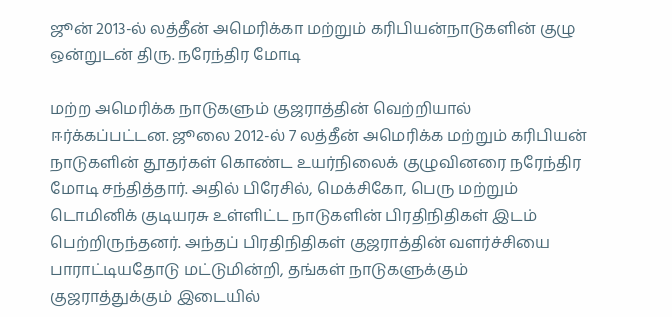ஜூன் 2013-ல் லத்தீன் அமெரிக்கா மற்றும் கரிபியன்நாடுகளின் குழு ஒன்றுடன் திரு. நரேந்திர மோடி

மற்ற அமெரிக்க நாடுகளும் குஜராத்தின் வெற்றியால் ஈர்க்கப்பட்டன. ஜூலை 2012-ல் 7 லத்தீன் அமெரிக்க மற்றும் கரிபியன் நாடுகளின் தூதர்கள் கொண்ட உயர்நிலைக் குழுவினரை நரேந்திர மோடி சந்தித்தார். அதில் பிரேசில், மெக்சிகோ, பெரு மற்றும் டொமினிக் குடியரசு உள்ளிட்ட நாடுகளின் பிரதிநிதிகள் இடம் பெற்றிருந்தனர். அந்தப் பிரதிநிதிகள் குஜராத்தின் வளர்ச்சியை பாராட்டியதோடு மட்டுமின்றி, தங்கள் நாடுகளுக்கும் குஜராத்துக்கும் இடையில்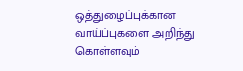ஒத்துழைப்புக்கான வாய்ப்புகளை அறிந்து கொள்ளவும்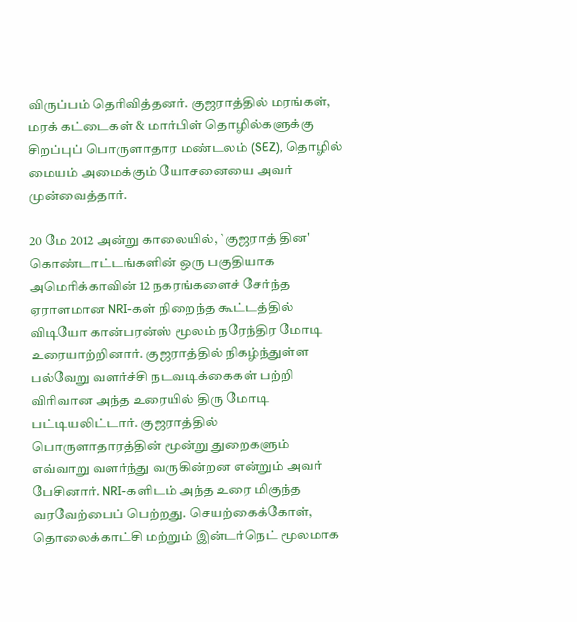விருப்பம் தெரிவித்தனர். குஜராத்தில் மரங்கள், மரக் கட்டைகள் & மார்பிள் தொழில்களுக்கு சிறப்புப் பொருளாதார மண்டலம் (SEZ), தொழில் மையம் அமைக்கும் யோசனையை அவர் முன்வைத்தார்.

20 மே 2012 அன்று காலையில், `குஜராத் தின' கொண்டாட்டங்களின் ஒரு பகுதியாக அமெரிக்காவின் 12 நகரங்களைச் சேர்ந்த ஏராளமான NRI-கள் நிறைந்த கூட்டத்தில் விடியோ கான்பரன்ஸ் மூலம் நரேந்திர மோடி உரையாற்றினார். குஜராத்தில் நிகழ்ந்துள்ள பல்வேறு வளர்ச்சி நடவடிக்கைகள் பற்றி விரிவான அந்த உரையில் திரு மோடி பட்டியலிட்டார். குஜராத்தில் பொருளாதாரத்தின் மூன்று துறைகளும் எவ்வாறு வளர்ந்து வருகின்றன என்றும் அவர் பேசினார். NRI-களிடம் அந்த உரை மிகுந்த வரவேற்பைப் பெற்றது. செயற்கைக்கோள், தொலைக்காட்சி மற்றும் இன்டர்நெட் மூலமாக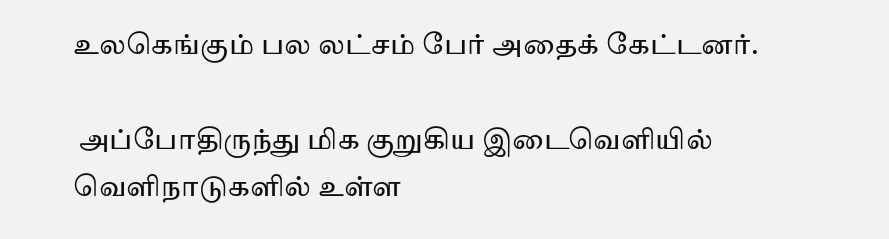உலகெங்கும் பல லட்சம் பேர் அதைக் கேட்டனர்.

 அப்போதிருந்து மிக குறுகிய இடைவெளியில் வெளிநாடுகளில் உள்ள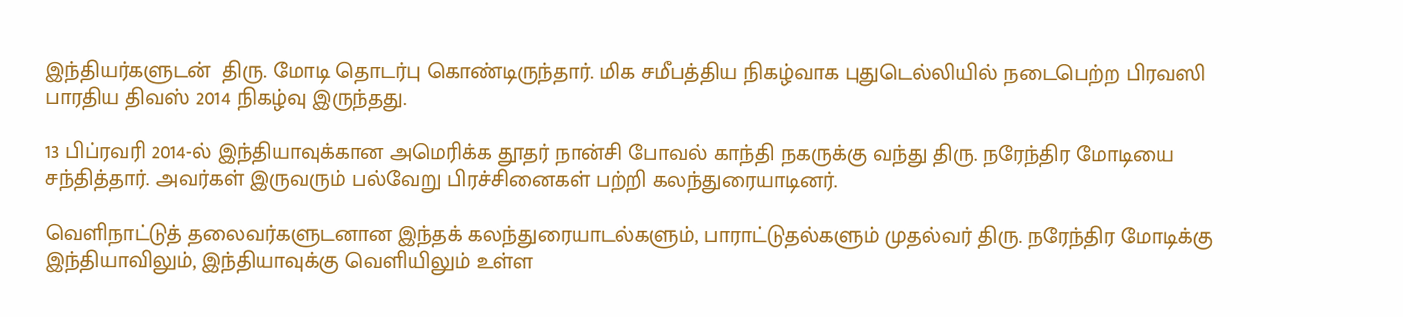இந்தியர்களுடன்  திரு. மோடி தொடர்பு கொண்டிருந்தார். மிக சமீபத்திய நிகழ்வாக புதுடெல்லியில் நடைபெற்ற பிரவஸி பாரதிய திவஸ் 2014 நிகழ்வு இருந்தது.

13 பிப்ரவரி 2014-ல் இந்தியாவுக்கான அமெரிக்க தூதர் நான்சி போவல் காந்தி நகருக்கு வந்து திரு. நரேந்திர மோடியை சந்தித்தார். அவர்கள் இருவரும் பல்வேறு பிரச்சினைகள் பற்றி கலந்துரையாடினர்.

வெளிநாட்டுத் தலைவர்களுடனான இந்தக் கலந்துரையாடல்களும், பாராட்டுதல்களும் முதல்வர் திரு. நரேந்திர மோடிக்கு இந்தியாவிலும், இந்தியாவுக்கு வெளியிலும் உள்ள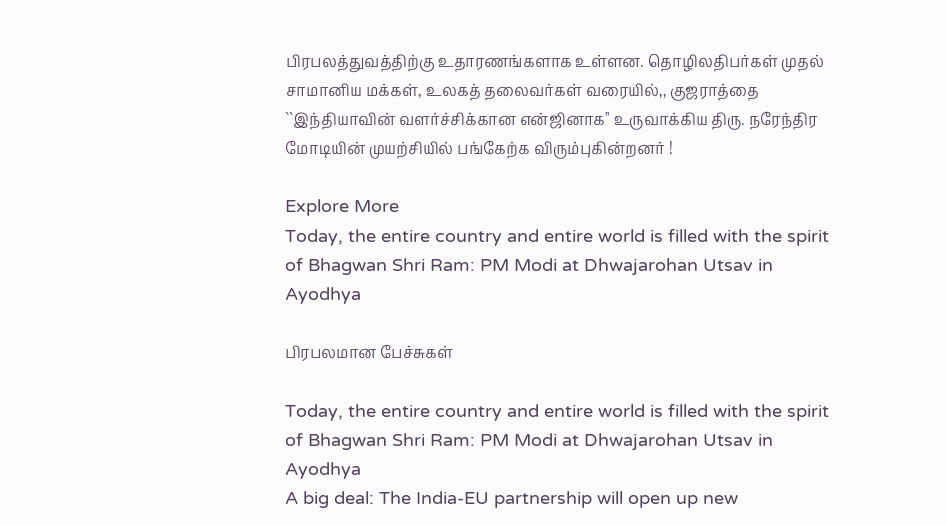பிரபலத்துவத்திற்கு உதாரணங்களாக உள்ளன. தொழிலதிபர்கள் முதல் சாமானிய மக்கள், உலகத் தலைவர்கள் வரையில்,, குஜராத்தை ``இந்தியாவின் வளர்ச்சிக்கான என்ஜினாக'' உருவாக்கிய திரு. நரேந்திர மோடியின் முயற்சியில் பங்கேற்க விரும்புகின்றனர் !

Explore More
Today, the entire country and entire world is filled with the spirit of Bhagwan Shri Ram: PM Modi at Dhwajarohan Utsav in Ayodhya

பிரபலமான பேச்சுகள்

Today, the entire country and entire world is filled with the spirit of Bhagwan Shri Ram: PM Modi at Dhwajarohan Utsav in Ayodhya
A big deal: The India-EU partnership will open up new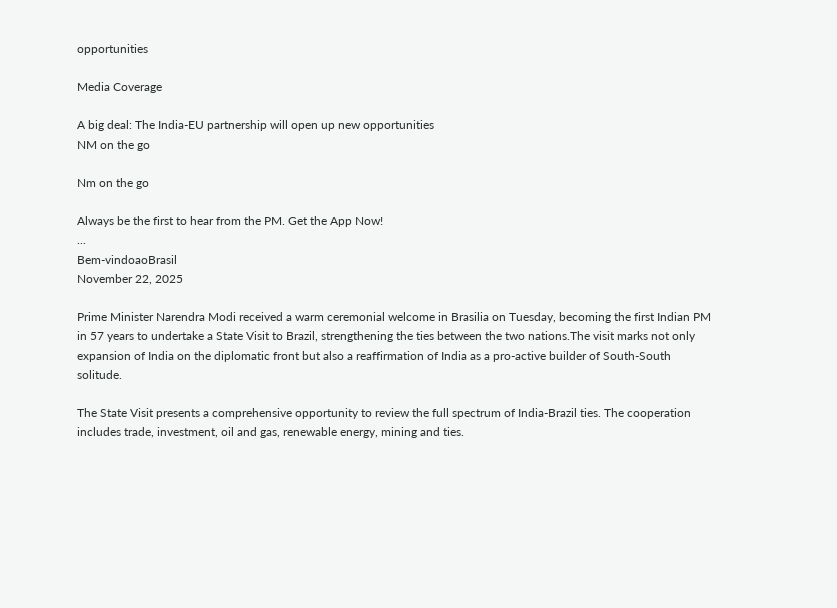opportunities

Media Coverage

A big deal: The India-EU partnership will open up new opportunities
NM on the go

Nm on the go

Always be the first to hear from the PM. Get the App Now!
...
Bem-vindoaoBrasil
November 22, 2025

Prime Minister Narendra Modi received a warm ceremonial welcome in Brasilia on Tuesday, becoming the first Indian PM in 57 years to undertake a State Visit to Brazil, strengthening the ties between the two nations.The visit marks not only expansion of India on the diplomatic front but also a reaffirmation of India as a pro-active builder of South-South solitude.

The State Visit presents a comprehensive opportunity to review the full spectrum of India-Brazil ties. The cooperation includes trade, investment, oil and gas, renewable energy, mining and ties.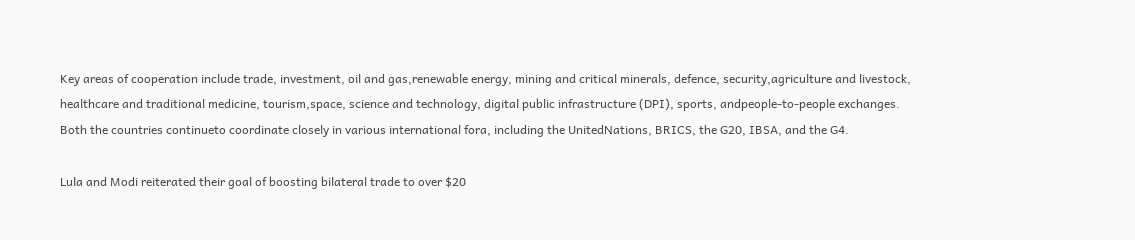Key areas of cooperation include trade, investment, oil and gas,renewable energy, mining and critical minerals, defence, security,agriculture and livestock, healthcare and traditional medicine, tourism,space, science and technology, digital public infrastructure (DPI), sports, andpeople-to-people exchanges. Both the countries continueto coordinate closely in various international fora, including the UnitedNations, BRICS, the G20, IBSA, and the G4.

Lula and Modi reiterated their goal of boosting bilateral trade to over $20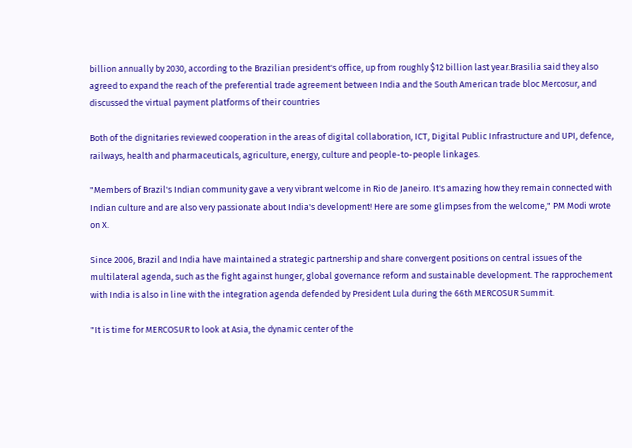billion annually by 2030, according to the Brazilian president's office, up from roughly $12 billion last year.Brasilia said they also agreed to expand the reach of the preferential trade agreement between India and the South American trade bloc Mercosur, and discussed the virtual payment platforms of their countries

Both of the dignitaries reviewed cooperation in the areas of digital collaboration, ICT, Digital Public Infrastructure and UPI, defence, railways, health and pharmaceuticals, agriculture, energy, culture and people-to-people linkages.

"Members of Brazil's Indian community gave a very vibrant welcome in Rio de Janeiro. It's amazing how they remain connected with Indian culture and are also very passionate about India's development! Here are some glimpses from the welcome," PM Modi wrote on X.

Since 2006, Brazil and India have maintained a strategic partnership and share convergent positions on central issues of the multilateral agenda, such as the fight against hunger, global governance reform and sustainable development. The rapprochement with India is also in line with the integration agenda defended by President Lula during the 66th MERCOSUR Summit.

"It is time for MERCOSUR to look at Asia, the dynamic center of the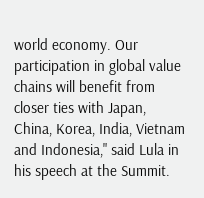world economy. Our participation in global value chains will benefit from closer ties with Japan, China, Korea, India, Vietnam and Indonesia," said Lula in his speech at the Summit.